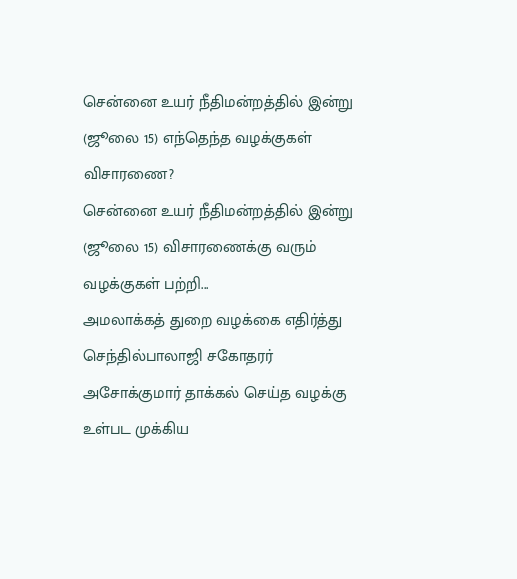சென்னை உயர் நீதிமன்றத்தில் இன்று (ஜூலை 15) எந்தெந்த வழக்குகள் விசாரணை?
சென்னை உயர் நீதிமன்றத்தில் இன்று (ஜூலை 15) விசாரணைக்கு வரும் வழக்குகள் பற்றி...
அமலாக்கத் துறை வழக்கை எதிர்த்து செந்தில்பாலாஜி சகோதரர் அசோக்குமார் தாக்கல் செய்த வழக்கு உள்பட முக்கிய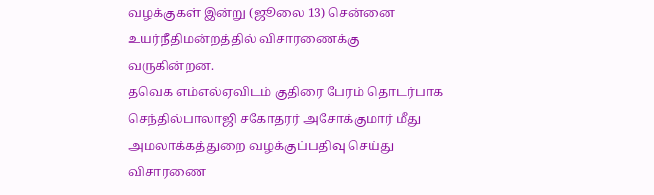வழக்குகள் இன்று (ஜூலை 13) சென்னை உயர்நீதிமன்றத்தில் விசாரணைக்கு வருகின்றன.
தவெக எம்எல்ஏவிடம் குதிரை பேரம் தொடர்பாக செந்தில்பாலாஜி சகோதரர் அசோக்குமார் மீது அமலாக்கத்துறை வழக்குப்பதிவு செய்து விசாரணை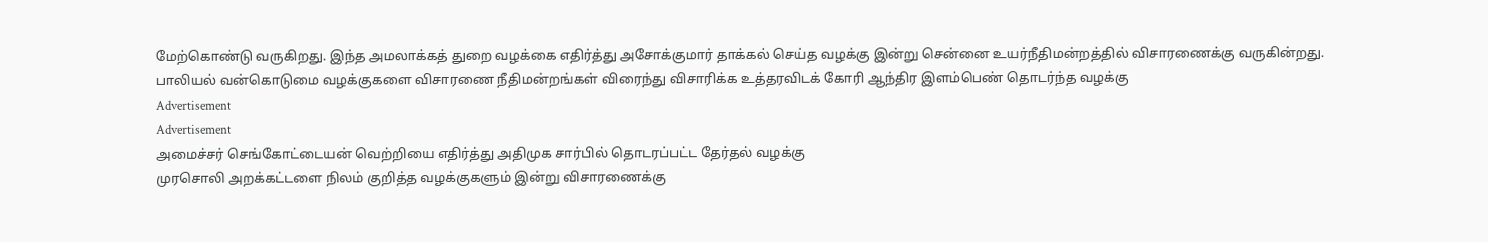மேற்கொண்டு வருகிறது. இந்த அமலாக்கத் துறை வழக்கை எதிர்த்து அசோக்குமார் தாக்கல் செய்த வழக்கு இன்று சென்னை உயர்நீதிமன்றத்தில் விசாரணைக்கு வருகின்றது.
பாலியல் வன்கொடுமை வழக்குகளை விசாரணை நீதிமன்றங்கள் விரைந்து விசாரிக்க உத்தரவிடக் கோரி ஆந்திர இளம்பெண் தொடர்ந்த வழக்கு
Advertisement
Advertisement
அமைச்சர் செங்கோட்டையன் வெற்றியை எதிர்த்து அதிமுக சார்பில் தொடரப்பட்ட தேர்தல் வழக்கு
முரசொலி அறக்கட்டளை நிலம் குறித்த வழக்குகளும் இன்று விசாரணைக்கு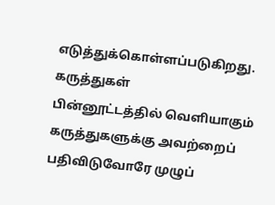எடுத்துக்கொள்ளப்படுகிறது.
கருத்துகள்
பின்னூட்டத்தில் வெளியாகும் கருத்துகளுக்கு அவற்றைப் பதிவிடுவோரே முழுப்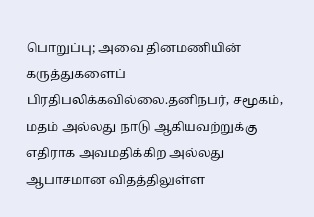பொறுப்பு; அவை தினமணியின் கருத்துகளைப் பிரதிபலிக்கவில்லை.தனிநபர், சமூகம், மதம் அல்லது நாடு ஆகியவற்றுக்கு எதிராக அவமதிக்கிற அல்லது ஆபாசமான விதத்திலுள்ள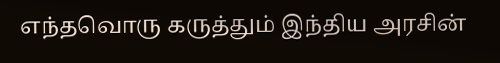எந்தவொரு கருத்தும் இந்திய அரசின்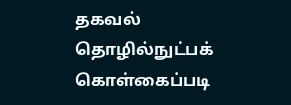தகவல் தொழில்நுட்பக் கொள்கைப்படி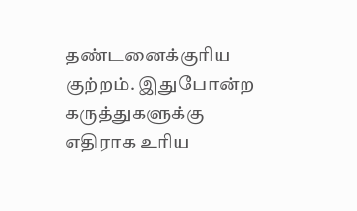தண்டனைக்குரிய குற்றம். இதுபோன்ற கருத்துகளுக்கு எதிராக உரிய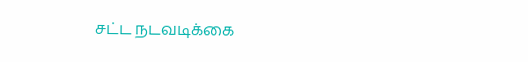சட்ட நடவடிக்கை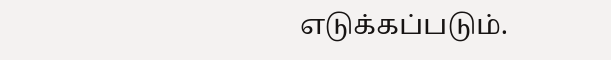எடுக்கப்படும்.